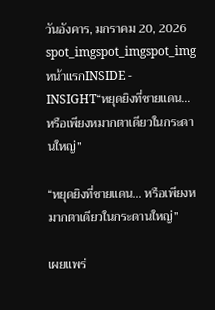วันอังคาร, มกราคม 20, 2026
spot_imgspot_imgspot_img
หน้าแรกINSIDE - INSIGHT“หยุดยิงที่ชายแดน… หรือเพียงหมากตาเดียวในกระดานใหญ่”

“หยุดยิงที่ชายแดน… หรือเพียงหมากตาเดียวในกระดานใหญ่”

เผยแพร่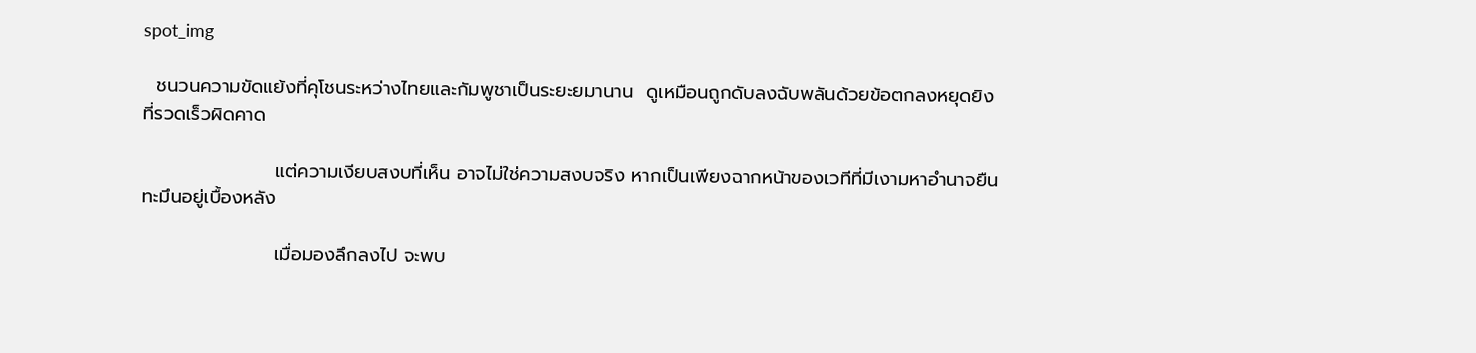spot_img

  ชนวนความขัดแย้งที่คุโชนระหว่างไทยและกัมพูชาเป็นระยะยมานาน  ดูเหมือนถูกดับลงฉับพลันด้วยข้อตกลงหยุดยิงที่รวดเร็วผิดคาด

                    แต่ความเงียบสงบที่เห็น อาจไม่ใช่ความสงบจริง หากเป็นเพียงฉากหน้าของเวทีที่มีเงามหาอำนาจยืนทะมึนอยู่เบื้องหลัง

                    เมื่อมองลึกลงไป จะพบ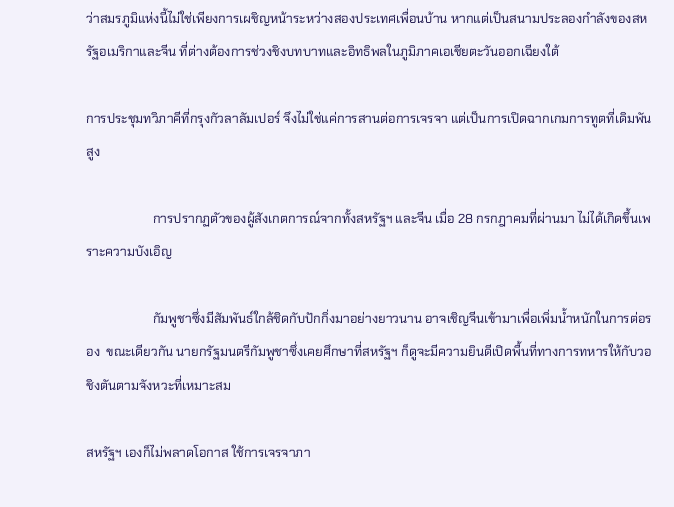ว่าสมรภูมิแห่งนี้ไม่ใช่เพียงการเผชิญหน้าระหว่างสองประเทศเพื่อนบ้าน หากแต่เป็นสนามประลองกำลังของสหรัฐอเมริกาและจีน ที่ต่างต้องการช่วงชิงบทบาทและอิทธิพลในภูมิภาคเอเชียตะวันออกเฉียงใต้

การประชุมทวิภาคีที่กรุงกัวลาลัมเปอร์ จึงไม่ใช่แค่การสานต่อการเจรจา แต่เป็นการเปิดฉากเกมการทูตที่เดิมพันสูง

                     การปรากฏตัวของผู้สังเกตการณ์จากทั้งสหรัฐฯ และจีน เมื่อ 28 กรกฎาคมที่ผ่านมา ไม่ได้เกิดขึ้นเพราะความบังเอิญ

                     กัมพูชาซึ่งมีสัมพันธ์ใกล้ชิดกับปักกิ่งมาอย่างยาวนาน อาจเชิญจีนเข้ามาเพื่อเพิ่มน้ำหนักในการต่อรอง  ขณะเดียวกัน นายกรัฐมนตรีกัมพูชาซึ่งเคยศึกษาที่สหรัฐฯ ก็ดูจะมีความยินดีเปิดพื้นที่ทางการทหารให้กับวอชิงตันตามจังหวะที่เหมาะสม

สหรัฐฯ เองก็ไม่พลาดโอกาส ใช้การเจรจาภา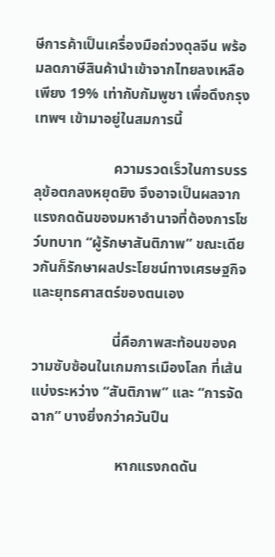ษีการค้าเป็นเครื่องมือถ่วงดุลจีน พร้อมลดภาษีสินค้านำเข้าจากไทยลงเหลือเพียง 19% เท่ากับกัมพูชา เพื่อดึงกรุงเทพฯ เข้ามาอยู่ในสมการนี้

                      ความรวดเร็วในการบรรลุข้อตกลงหยุดยิง จึงอาจเป็นผลจากแรงกดดันของมหาอำนาจที่ต้องการโชว์บทบาท “ผู้รักษาสันติภาพ” ขณะเดียวกันก็รักษาผลประโยชน์ทางเศรษฐกิจและยุทธศาสตร์ของตนเอง

                      นี่คือภาพสะท้อนของความซับซ้อนในเกมการเมืองโลก ที่เส้นแบ่งระหว่าง “สันติภาพ” และ “การจัดฉาก” บางยิ่งกว่าควันปืน

                       หากแรงกดดัน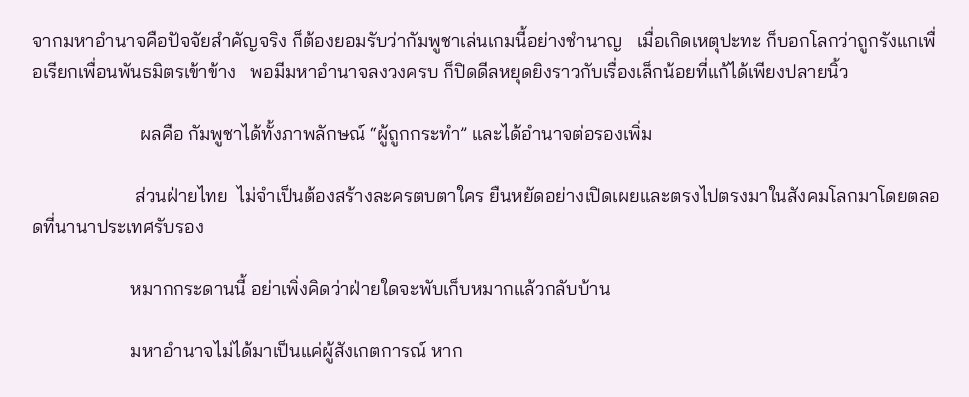จากมหาอำนาจคือปัจจัยสำคัญจริง ก็ต้องยอมรับว่ากัมพูชาเล่นเกมนี้อย่างชำนาญ   เมื่อเกิดเหตุปะทะ ก็บอกโลกว่าถูกรังแกเพื่อเรียกเพื่อนพันธมิตรเข้าข้าง   พอมีมหาอำนาจลงวงครบ ก็ปิดดีลหยุดยิงราวกับเรื่องเล็กน้อยที่แก้ได้เพียงปลายนิ้ว

                       ผลคือ กัมพูชาได้ทั้งภาพลักษณ์ “ผู้ถูกกระทำ” และได้อำนาจต่อรองเพิ่ม

                      ส่วนฝ่ายไทย  ไม่จำเป็นต้องสร้างละครตบตาใคร ยืนหยัดอย่างเปิดเผยและตรงไปตรงมาในสังคมโลกมาโดยตลอดที่นานาประเทศรับรอง

                     หมากกระดานนี้ อย่าเพิ่งคิดว่าฝ่ายใดจะพับเก็บหมากแล้วกลับบ้าน

                     มหาอำนาจไม่ได้มาเป็นแค่ผู้สังเกตการณ์ หาก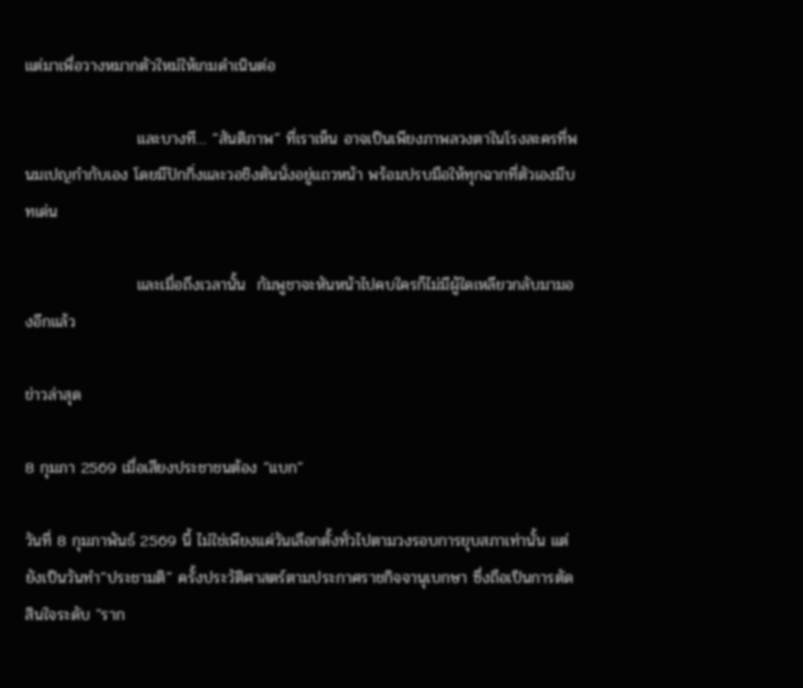แต่มาเพื่อวางหมากตัวใหม่ให้เกมดำเนินต่อ

                    และบางที… “สันติภาพ” ที่เราเห็น อาจเป็นเพียงภาพลวงตาในโรงละครที่พนมเปญกำกับเอง โดยมีปักกิ่งและวอชิงตันนั่งอยู่แถวหน้า พร้อมปรบมือให้ทุกฉากที่ตัวเองมีบทเด่น

                    และเมื่อถึงเวลานั้น  กัมพูชาจะหันหน้าไปคบใครก็ไม่มีผู้ใดเหลียวกลับมามองอีกแล้ว

ข่าวล่าสุด

8 กุมภา 2569 เมื่อเสียงประชาชนต้อง “แบก”

วันที่ 8 กุมภาพันธ์ 2569 นี้ ไม่ใช่เพียงแค่วันเลือกตั้งทั่วไปตามวงรอบการยุบสภาเท่านั้น แต่ยังเป็นวันทำ“ประชามติ” ครั้งประวัติศาสตร์ตามประกาศราชกิจจานุเบกษา ซึ่งถือเป็นการตัดสินใจระดับ "ราก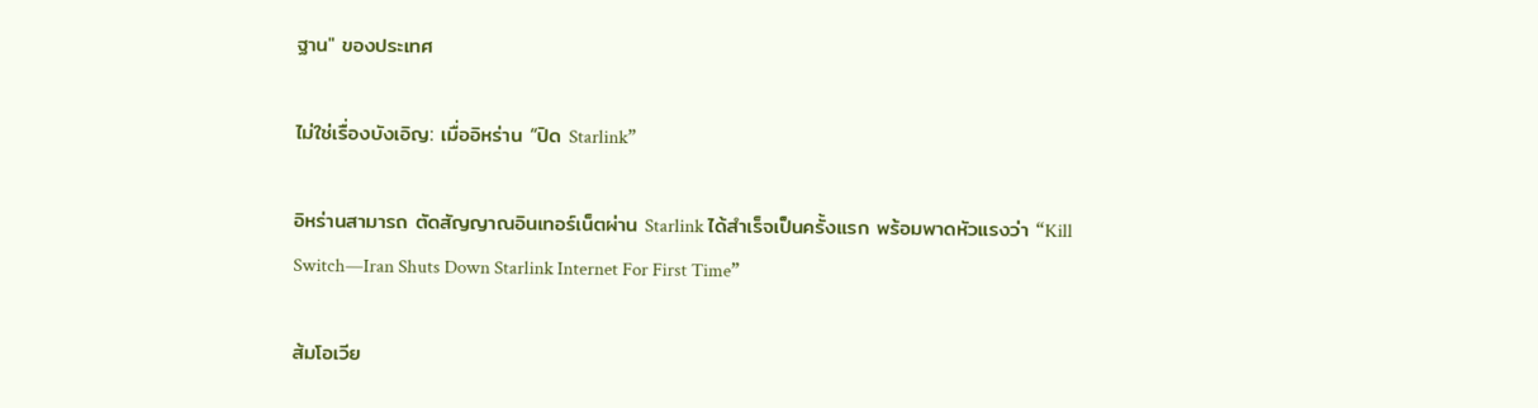ฐาน" ของประเทศ

ไม่ใช่เรื่องบังเอิญ: เมื่ออิหร่าน “ปิด Starlink”

อิหร่านสามารถ ตัดสัญญาณอินเทอร์เน็ตผ่าน Starlink ได้สำเร็จเป็นครั้งแรก พร้อมพาดหัวแรงว่า “Kill Switch—Iran Shuts Down Starlink Internet For First Time”

ส้มโอเวีย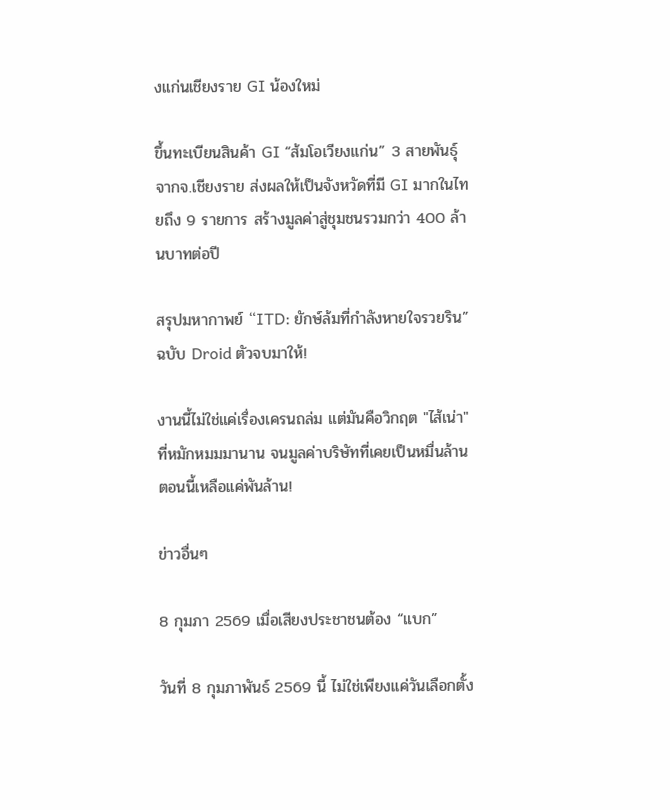งแก่นเชียงราย GI น้องใหม่

ขึ้นทะเบียนสินค้า GI “ส้มโอเวียงแก่น” 3 สายพันธุ์ จากจ.เชียงราย ส่งผลให้เป็นจังหวัดที่มี GI มากในไทยถึง 9 รายการ สร้างมูลค่าสู่ชุมชนรวมกว่า 400 ล้านบาทต่อปี

สรุปมหากาพย์ “ITD: ยักษ์ล้มที่กำลังหายใจรวยริน” ฉบับ Droid ตัวจบมาให้!

งานนี้ไม่ใช่แค่เรื่องเครนถล่ม แต่มันคือวิกฤต "ไส้เน่า" ที่หมักหมมมานาน จนมูลค่าบริษัทที่เคยเป็นหมื่นล้าน ตอนนี้เหลือแค่พันล้าน!

ข่าวอื่นๆ

8 กุมภา 2569 เมื่อเสียงประชาชนต้อง “แบก”

วันที่ 8 กุมภาพันธ์ 2569 นี้ ไม่ใช่เพียงแค่วันเลือกตั้ง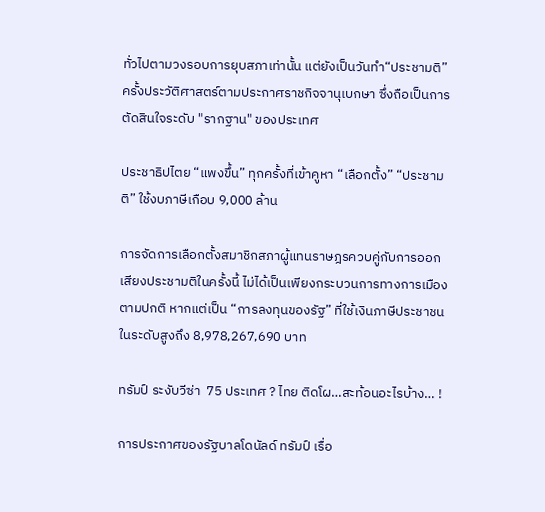ทั่วไปตามวงรอบการยุบสภาเท่านั้น แต่ยังเป็นวันทำ“ประชามติ” ครั้งประวัติศาสตร์ตามประกาศราชกิจจานุเบกษา ซึ่งถือเป็นการตัดสินใจระดับ "รากฐาน" ของประเทศ

ประชาธิปไตย “แพงขึ้น” ทุกครั้งที่เข้าคูหา “เลือกตั้ง” “ประชามติ” ใช้งบภาษีเกือบ 9,000 ล้าน

การจัดการเลือกตั้งสมาชิกสภาผู้แทนราษฎรควบคู่กับการออกเสียงประชามติในครั้งนี้ ไม่ได้เป็นเพียงกระบวนการทางการเมืองตามปกติ หากแต่เป็น “การลงทุนของรัฐ” ที่ใช้เงินภาษีประชาชนในระดับสูงถึง 8,978,267,690 บาท

ทรัมป์ ระงับวีซ่า  75 ประเทศ ? ไทย ติดโผ…สะท้อนอะไรบ้าง… !

การประกาศของรัฐบาลโดนัลด์ ทรัมป์ เรื่อ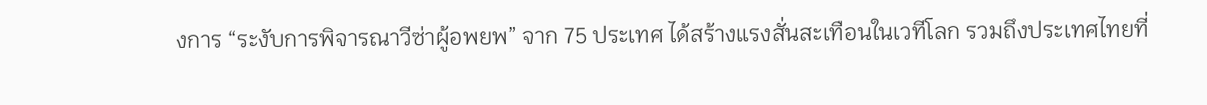งการ “ระงับการพิจารณาวีซ่าผู้อพยพ” จาก 75 ประเทศ ได้สร้างแรงสั่นสะเทือนในเวทีโลก รวมถึงประเทศไทยที่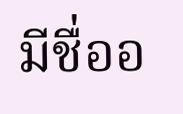มีชื่ออ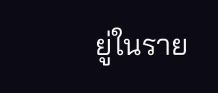ยู่ในราย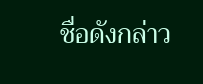ชื่อดังกล่าว